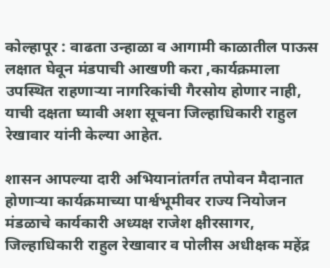कोल्हापूर : वाढता उन्हाळा व आगामी काळातील पाऊस लक्षात घेवून मंडपाची आखणी करा ,कार्यक्रमाला उपस्थित राहणाऱ्या नागरिकांची गैरसोय होणार नाही, याची दक्षता घ्यावी अशा सूचना जिल्हाधिकारी राहुल रेखावार यांनी केल्या आहेत.

शासन आपल्या दारी अभियानांतर्गत तपोवन मैदानात होणाऱ्या कार्यक्रमाच्या पार्श्वभूमीवर राज्य नियोजन मंडळाचे कार्यकारी अध्यक्ष राजेश क्षीरसागर, जिल्हाधिकारी राहुल रेखावार व पोलीस अधीक्षक महेंद्र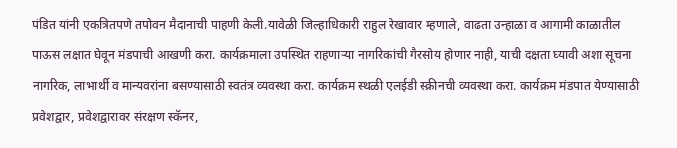पंडित यांनी एकत्रितपणे तपोवन मैदानाची पाहणी केली.यावेळी जिल्हाधिकारी राहुल रेखावार म्हणाले, वाढता उन्हाळा व आगामी काळातील पाऊस लक्षात घेवून मंडपाची आखणी करा. कार्यक्रमाला उपस्थित राहणाऱ्या नागरिकांची गैरसोय होणार नाही, याची दक्षता घ्यावी अशा सूचना नागरिक, लाभार्थी व मान्यवरांना बसण्यासाठी स्वतंत्र व्यवस्था करा. कार्यक्रम स्थळी एलईडी स्क्रीनची व्यवस्था करा. कार्यक्रम मंडपात येण्यासाठी प्रवेशद्वार, प्रवेशद्वारावर संरक्षण स्कॅनर,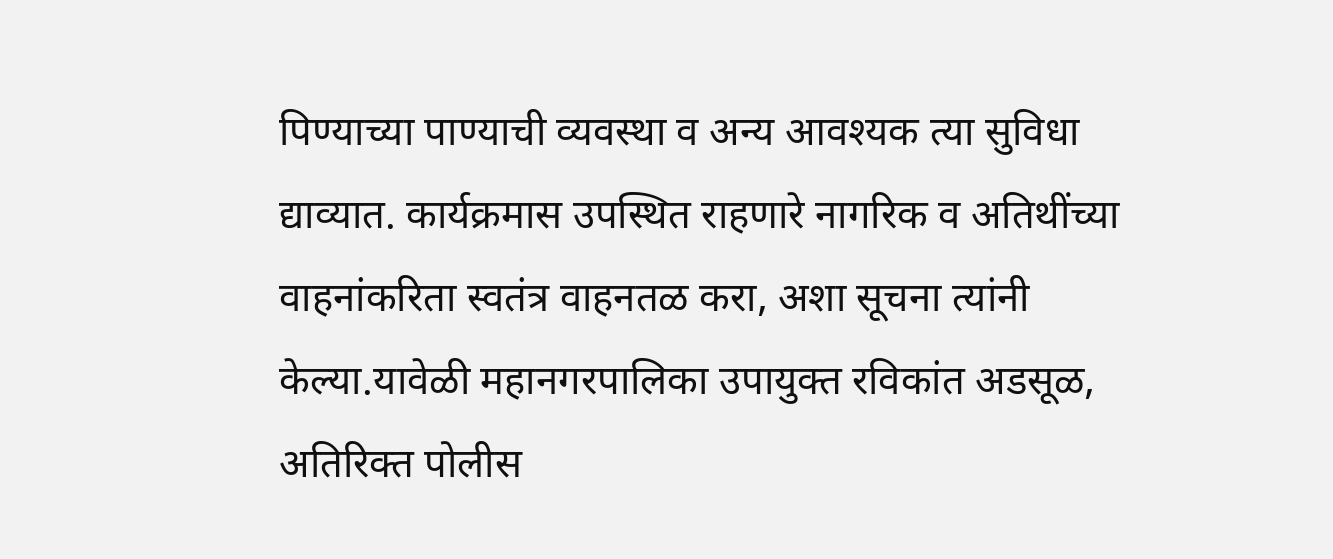पिण्याच्या पाण्याची व्यवस्था व अन्य आवश्यक त्या सुविधा द्याव्यात. कार्यक्रमास उपस्थित राहणारे नागरिक व अतिथींच्या वाहनांकरिता स्वतंत्र वाहनतळ करा, अशा सूचना त्यांनी केल्या.यावेळी महानगरपालिका उपायुक्त रविकांत अडसूळ, अतिरिक्त पोलीस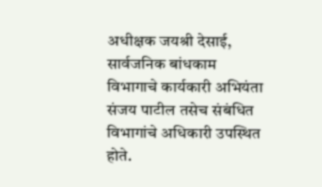अधीक्षक जयश्री देसाई, सार्वजनिक बांधकाम विभागाचे कार्यकारी अभियंता संजय पाटील तसेच संबंधित विभागांचे अधिकारी उपस्थित होते.